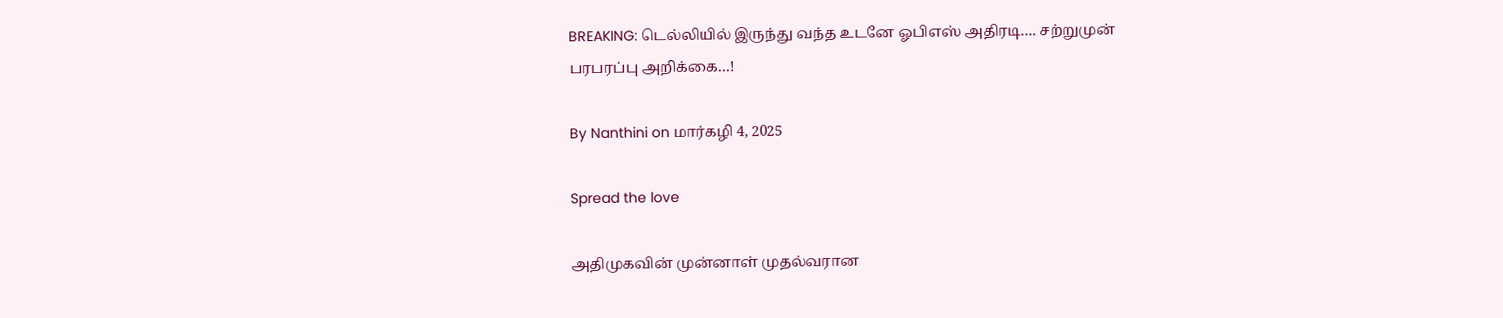BREAKING: டெல்லியில் இருந்து வந்த உடனே ஓபிஎஸ் அதிரடி…. சற்றுமுன் பரபரப்பு அறிக்கை…!

By Nanthini on மார்கழி 4, 2025

Spread the love

அதிமுகவின் முன்னாள் முதல்வரான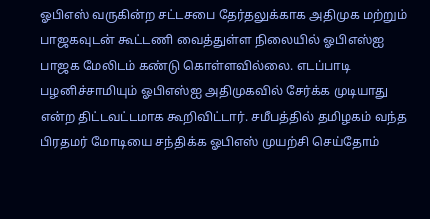ஓபிஎஸ் வருகின்ற சட்டசபை தேர்தலுக்காக அதிமுக மற்றும் பாஜகவுடன் கூட்டணி வைத்துள்ள நிலையில் ஓபிஎஸ்ஐ பாஜக மேலிடம் கண்டு கொள்ளவில்லை. எடப்பாடி பழனிச்சாமியும் ஓபிஎஸ்ஐ அதிமுகவில் சேர்க்க முடியாது என்ற திட்டவட்டமாக கூறிவிட்டார். சமீபத்தில் தமிழகம் வந்த பிரதமர் மோடியை சந்திக்க ஓபிஎஸ் முயற்சி செய்தோம்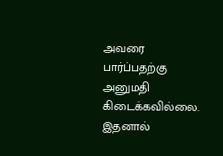அவரை பார்ப்பதற்கு அனுமதி கிடைக்கவில்லை. இதனால்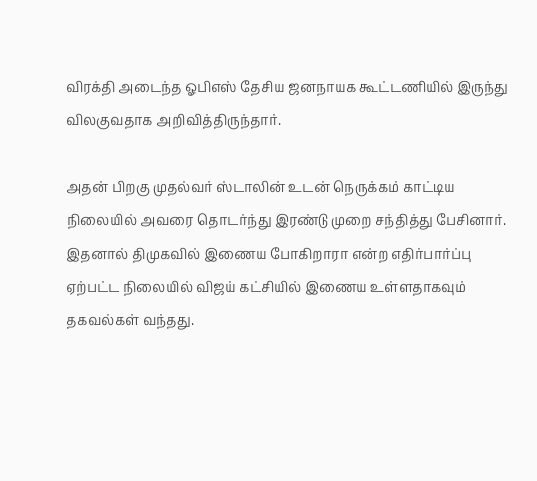விரக்தி அடைந்த ஓபிஎஸ் தேசிய ஜனநாயக கூட்டணியில் இருந்து விலகுவதாக அறிவித்திருந்தார்.

அதன் பிறகு முதல்வர் ஸ்டாலின் உடன் நெருக்கம் காட்டிய நிலையில் அவரை தொடர்ந்து இரண்டு முறை சந்தித்து பேசினார். இதனால் திமுகவில் இணைய போகிறாரா என்ற எதிர்பார்ப்பு ஏற்பட்ட நிலையில் விஜய் கட்சியில் இணைய உள்ளதாகவும் தகவல்கள் வந்தது.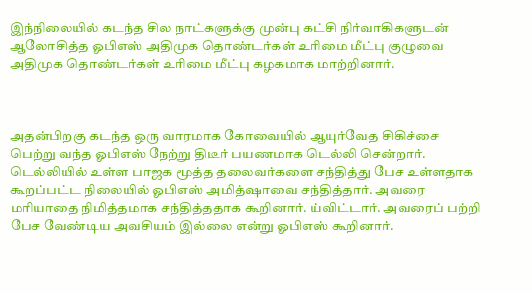இந்நிலையில் கடந்த சில நாட்களுக்கு முன்பு கட்சி நிர்வாகிகளுடன் ஆலோசித்த ஓபிஎஸ் அதிமுக தொண்டர்கள் உரிமை மீட்பு குழுவை அதிமுக தொண்டர்கள் உரிமை மீட்பு கழகமாக மாற்றினார்.



அதன்பிறகு கடந்த ஒரு வாரமாக கோவையில் ஆயுர்வேத சிகிச்சை பெற்று வந்த ஓபிஎஸ் நேற்று திடீர் பயணமாக டெல்லி சென்றார். டெல்லியில் உள்ள பாஜக மூத்த தலைவர்களை சந்தித்து பேச உள்ளதாக கூறப்பட்ட நிலையில் ஓபிஎஸ் அமித்ஷாவை சந்தித்தார். அவரை மரியாதை நிமித்தமாக சந்தித்ததாக கூறினார். ய்விட்டார். அவரைப் பற்றி பேச வேண்டிய அவசியம் இல்லை என்று ஓபிஎஸ் கூறினார்.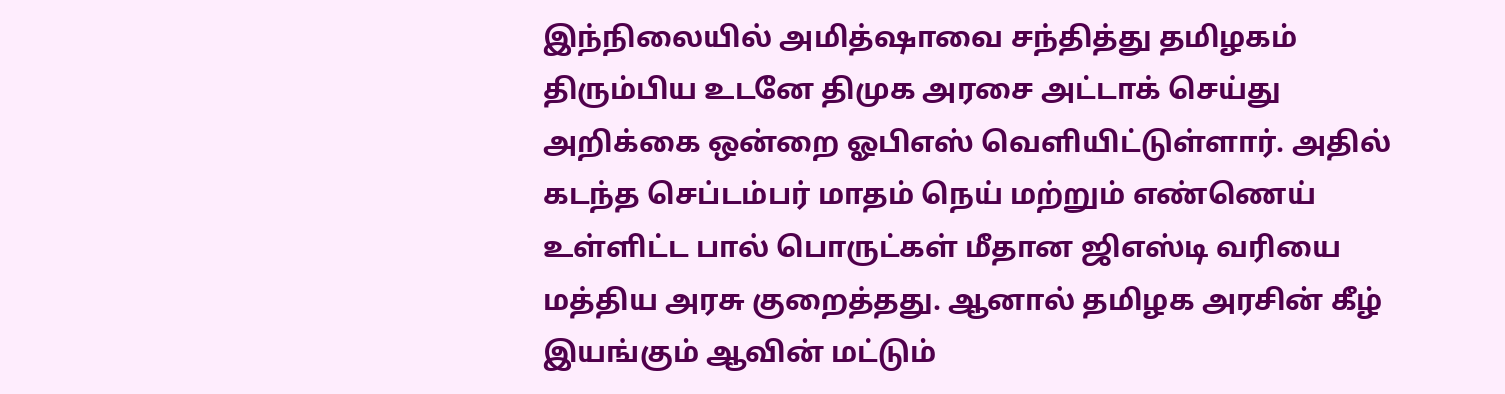இந்நிலையில் அமித்ஷாவை சந்தித்து தமிழகம் திரும்பிய உடனே திமுக அரசை அட்டாக் செய்து அறிக்கை ஒன்றை ஓபிஎஸ் வெளியிட்டுள்ளார். அதில் கடந்த செப்டம்பர் மாதம் நெய் மற்றும் எண்ணெய் உள்ளிட்ட பால் பொருட்கள் மீதான ஜிஎஸ்டி வரியை மத்திய அரசு குறைத்தது. ஆனால் தமிழக அரசின் கீழ் இயங்கும் ஆவின் மட்டும்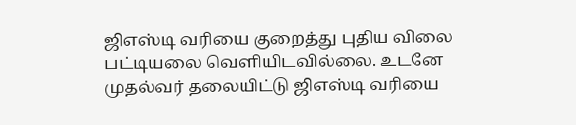ஜிஎஸ்டி வரியை குறைத்து புதிய விலை பட்டியலை வெளியிடவில்லை. உடனே முதல்வர் தலையிட்டு ஜிஎஸ்டி வரியை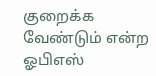குறைக்க வேண்டும் என்ற ஓபிஎஸ்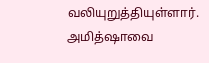வலியுறுத்தியுள்ளார். அமித்ஷாவை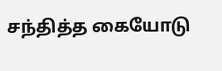சந்தித்த கையோடு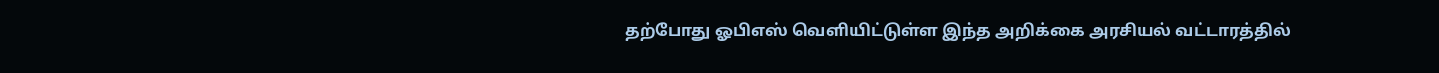தற்போது ஓபிஎஸ் வெளியிட்டுள்ள இந்த அறிக்கை அரசியல் வட்டாரத்தில்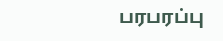பரபரப்பு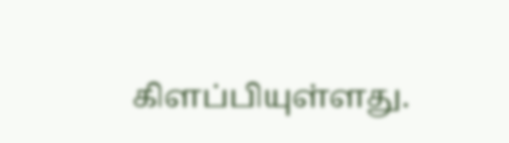கிளப்பியுள்ளது.